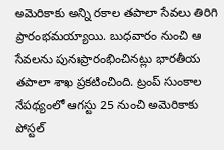అమెరికాకు అన్ని రకాల తపాలా సేవలు తిరిగి ప్రారంభమయ్యాయి. బుధవారం నుంచి ఆ సేవలను పునఃప్రారంభించినట్లు భారతీయ తపాలా శాఖ ప్రకటించింది. ట్రంప్ సుంకాల నేపథ్యంలో ఆగస్టు 25 నుంచి అమెరికాకు పోస్టల్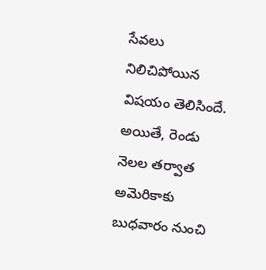సేవలు నిలిచిపోయిన విషయం తెలిసిందే. అయితే, రెండు నెలల తర్వాత అమెరికాకు బుధవారం నుంచి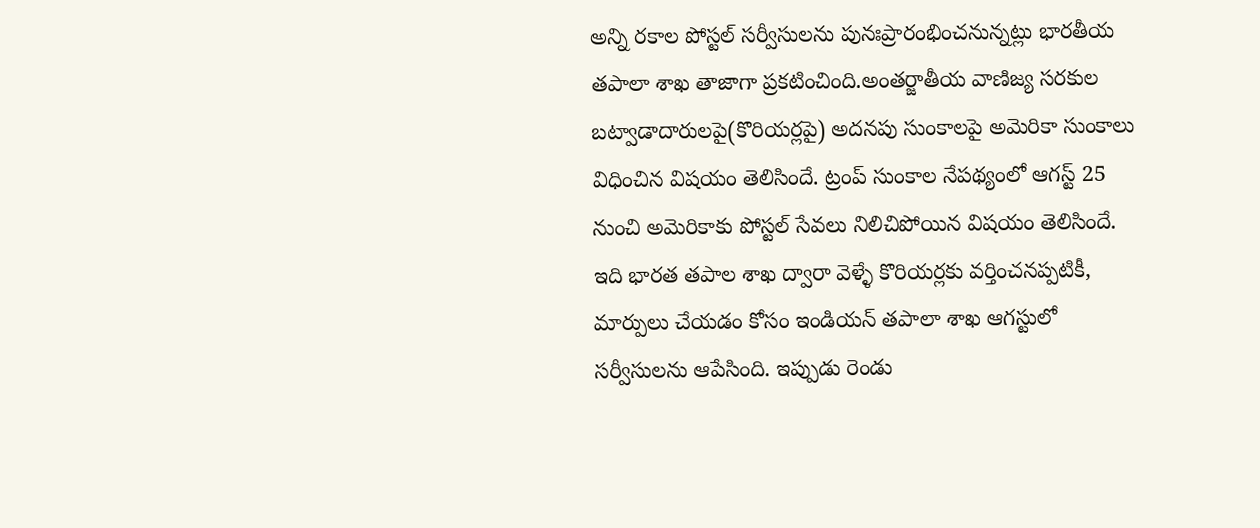అన్ని రకాల పోస్టల్ సర్వీసులను పునఃప్రారంభించనున్నట్లు భారతీయ తపాలా శాఖ తాజాగా ప్రకటించింది.అంతర్జాతీయ వాణిజ్య సరకుల బట్వాడాదారులపై(కొరియర్లపై) అదనపు సుంకాలపై అమెరికా సుంకాలు విధించిన విషయం తెలిసిందే. ట్రంప్ సుంకాల నేపథ్యంలో ఆగస్ట్ 25 నుంచి అమెరికాకు పోస్టల్ సేవలు నిలిచిపోయిన విషయం తెలిసిందే. ఇది భారత తపాల శాఖ ద్వారా వెళ్ళే కొరియర్లకు వర్తించనప్పటికీ, మార్పులు చేయడం కోసం ఇండియన్ తపాలా శాఖ ఆగస్టులో సర్వీసులను ఆపేసింది. ఇప్పుడు రెండు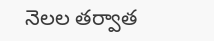నెలల తర్వాత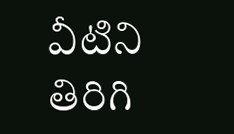వీటిని తిరిగి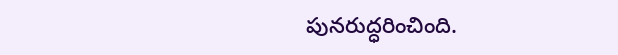పునరుద్ధరించింది.